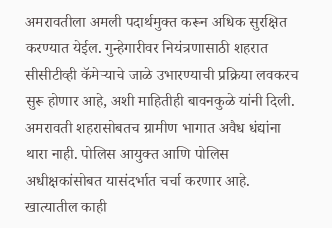अमरावतीला अमली पदार्थमुक्त करून अधिक सुरक्षित करण्यात येईल. गुन्हेगारीवर नियंत्रणासाठी शहरात सीसीटीव्ही कॅमेऱ्याचे जाळे उभारण्याची प्रक्रिया लवकरच सुरू होणार आहे, अशी माहितीही बावनकुळे यांनी दिली.
अमरावती शहरासोबतच ग्रामीण भागात अवैध धंद्यांना थारा नाही. पोलिस आयुक्त आणि पोलिस अधीक्षकांसोबत यासंदर्भात चर्चा करणार आहे. खात्यातील काही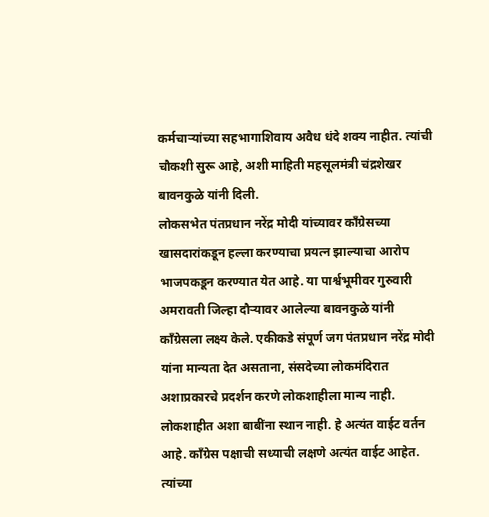कर्मचाऱ्यांच्या सहभागाशिवाय अवैध धंदे शक्य नाहीत. त्यांची चौकशी सुरू आहे, अशी माहिती महसूलमंत्री चंद्रशेखर बावनकुळे यांनी दिली.
लोकसभेत पंतप्रधान नरेंद्र मोदी यांच्यावर काँग्रेसच्या खासदारांकडून हल्ला करण्याचा प्रयत्न झाल्याचा आरोप भाजपकडून करण्यात येत आहे. या पार्श्वभूमीवर गुरुवारी अमरावती जिल्हा दौऱ्यावर आलेल्या बावनकुळे यांनी काँग्रेसला लक्ष्य केले. एकीकडे संपूर्ण जग पंतप्रधान नरेंद्र मोदी यांना मान्यता देत असताना, संसदेच्या लोकमंदिरात अशाप्रकारचे प्रदर्शन करणे लोकशाहीला मान्य नाही. लोकशाहीत अशा बाबींना स्थान नाही. हे अत्यंत वाईट वर्तन आहे. काँग्रेस पक्षाची सध्याची लक्षणे अत्यंत वाईट आहेत. त्यांच्या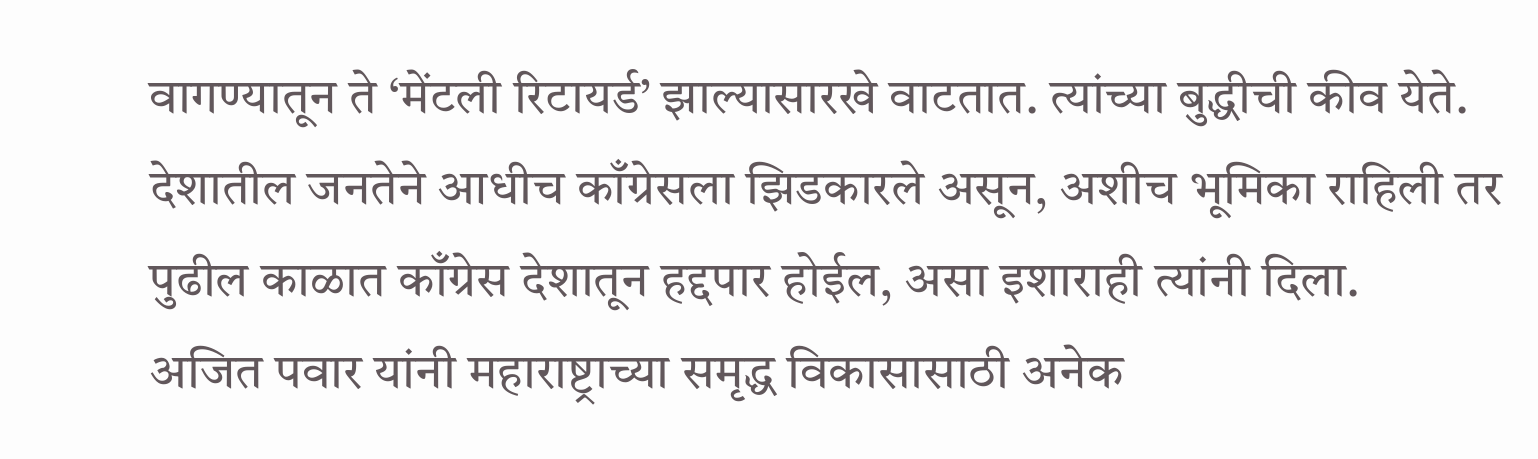वागण्यातून ते ‘मेंटली रिटायर्ड’ झाल्यासारखे वाटतात. त्यांच्या बुद्धीची कीव येते. देशातील जनतेने आधीच काँग्रेसला झिडकारले असून, अशीच भूमिका राहिली तर पुढील काळात काँग्रेस देशातून हद्दपार होईल, असा इशाराही त्यांनी दिला.
अजित पवार यांनी महाराष्ट्राच्या समृद्ध विकासासाठी अनेक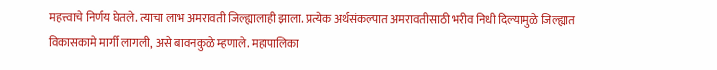महत्त्वाचे निर्णय घेतले. त्याचा लाभ अमरावती जिल्ह्यालाही झाला. प्रत्येक अर्थसंकल्पात अमरावतीसाठी भरीव निधी दिल्यामुळे जिल्ह्यात विकासकामे मार्गी लागली, असे बावनकुळे म्हणाले. महापालिका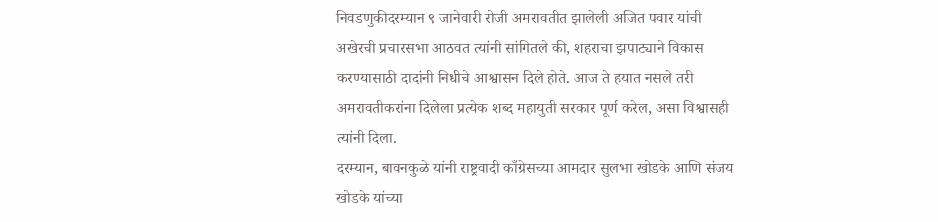निवडणुकीदरम्यान ९ जानेवारी रोजी अमरावतीत झालेली अजित पवार यांची अखेरची प्रचारसभा आठवत त्यांनी सांगितले की, शहराचा झपाट्याने विकास करण्यासाठी दादांनी निधीचे आश्वासन दिले होते. आज ते हयात नसले तरी अमरावतीकरांना दिलेला प्रत्येक शब्द महायुती सरकार पूर्ण करेल, असा विश्वासही त्यांनी दिला.
दरम्यान, बावनकुळे यांनी राष्ट्रवादी काँग्रेसच्या आमदार सुलभा खोडके आणि संजय खोडके यांच्या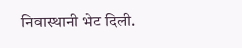निवास्थानी भेट दिली.